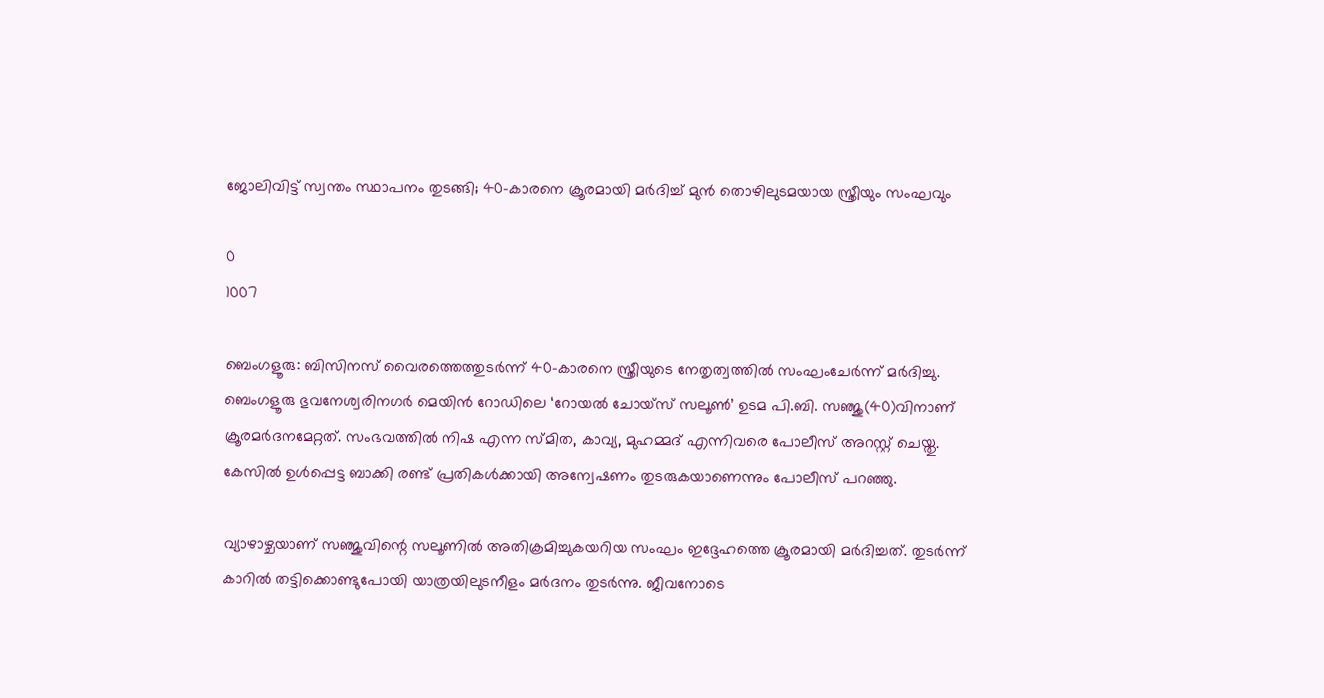ജോലിവിട്ട് സ്വന്തം സ്ഥാപനം തുടങ്ങി; 40-കാരനെ ക്രൂരമായി മർദിച്ച് മുൻ തൊഴിലുടമയായ സ്ത്രീയും സംഘവും

0
1007

ബെംഗളൂരു: ബിസിനസ് വൈരത്തെത്തുടര്‍ന്ന് 40-കാരനെ സ്ത്രീയുടെ നേതൃത്വത്തില്‍ സംഘംചേര്‍ന്ന് മര്‍ദിച്ചു. ബെംഗളൂരു ഭുവനേശ്വരിനഗര്‍ മെയിന്‍ റോഡിലെ ‘റോയല്‍ ചോയ്‌സ് സലൂണ്‍’ ഉടമ പി.ബി. സഞ്ജു(40)വിനാണ് ക്രൂരമര്‍ദനമേറ്റത്. സംഭവത്തില്‍ നിഷ എന്ന സ്മിത, കാവ്യ, മുഹമ്മദ് എന്നിവരെ പോലീസ് അറസ്റ്റ് ചെയ്തു. കേസില്‍ ഉള്‍പ്പെട്ട ബാക്കി രണ്ട് പ്രതികള്‍ക്കായി അന്വേഷണം തുടരുകയാണെന്നും പോലീസ് പറഞ്ഞു.

വ്യാഴാഴ്ചയാണ് സഞ്ജുവിന്റെ സലൂണില്‍ അതിക്രമിച്ചുകയറിയ സംഘം ഇദ്ദേഹത്തെ ക്രൂരമായി മര്‍ദിച്ചത്. തുടര്‍ന്ന് കാറില്‍ തട്ടിക്കൊണ്ടുപോയി യാത്രയിലുടനീളം മര്‍ദനം തുടര്‍ന്നു. ജീവനോടെ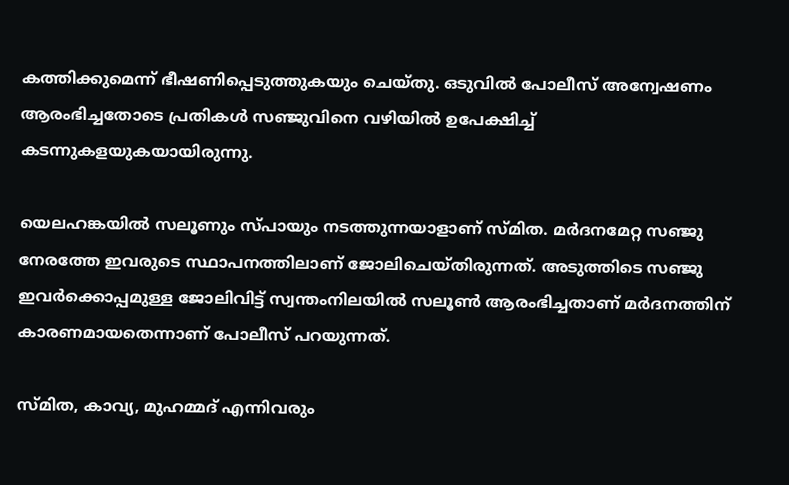കത്തിക്കുമെന്ന് ഭീഷണിപ്പെടുത്തുകയും ചെയ്തു. ഒടുവില്‍ പോലീസ് അന്വേഷണം ആരംഭിച്ചതോടെ പ്രതികള്‍ സഞ്ജുവിനെ വഴിയില്‍ ഉപേക്ഷിച്ച് കടന്നുകളയുകയായിരുന്നു.

യെലഹങ്കയില്‍ സലൂണും സ്പായും നടത്തുന്നയാളാണ് സ്മിത. മര്‍ദനമേറ്റ സഞ്ജു നേരത്തേ ഇവരുടെ സ്ഥാപനത്തിലാണ് ജോലിചെയ്തിരുന്നത്. അടുത്തിടെ സഞ്ജു ഇവര്‍ക്കൊപ്പമുള്ള ജോലിവിട്ട് സ്വന്തംനിലയില്‍ സലൂണ്‍ ആരംഭിച്ചതാണ് മര്‍ദനത്തിന് കാരണമായതെന്നാണ് പോലീസ് പറയുന്നത്.

സ്മിത, കാവ്യ, മുഹമ്മദ് എന്നിവരും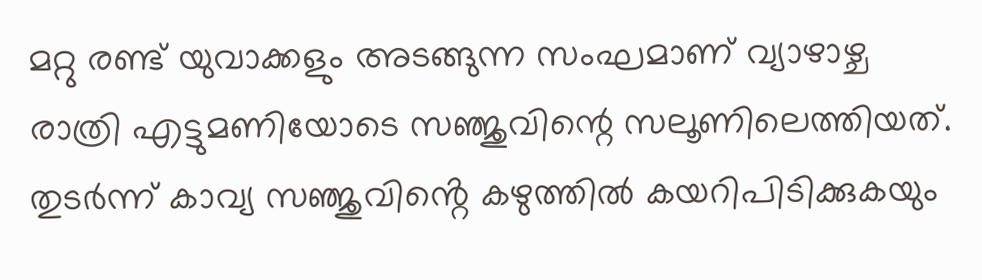മറ്റു രണ്ട് യുവാക്കളും അടങ്ങുന്ന സംഘമാണ് വ്യാഴാഴ്ച രാത്രി എട്ടുമണിയോടെ സഞ്ജുവിന്റെ സലൂണിലെത്തിയത്. തുടര്‍ന്ന് കാവ്യ സഞ്ജുവിൻ്റെ കഴുത്തില്‍ കയറിപിടിക്കുകയും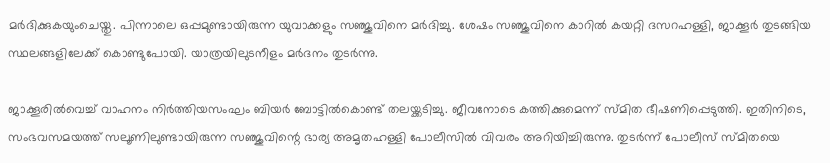മര്‍ദിക്കുകയുംചെയ്തു. പിന്നാലെ ഒപ്പമുണ്ടായിരുന്ന യുവാക്കളും സഞ്ജുവിനെ മര്‍ദിച്ചു. ശേഷം സഞ്ജുവിനെ കാറില്‍ കയറ്റി ദസറഹള്ളി, ജാക്കൂര്‍ തുടങ്ങിയ സ്ഥലങ്ങളിലേക്ക് കൊണ്ടുപോയി. യാത്രയിലുടനീളം മര്‍ദനം തുടര്‍ന്നു.

ജാക്കൂരില്‍വെച്ച് വാഹനം നിര്‍ത്തിയസംഘം ബിയര്‍ ബോട്ടില്‍കൊണ്ട് തലയ്ക്കടിച്ചു. ജീവനോടെ കത്തിക്കുമെന്ന് സ്മിത ഭീഷണിപ്പെടുത്തി. ഇതിനിടെ, സംഭവസമയത്ത് സലൂണിലുണ്ടായിരുന്ന സഞ്ജുവിന്റെ ഭാര്യ അമൃതഹള്ളി പോലീസില്‍ വിവരം അറിയിച്ചിരുന്നു. തുടര്‍ന്ന് പോലീസ് സ്മിതയെ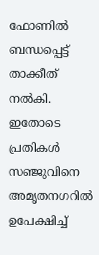ഫോണില്‍ ബന്ധപ്പെട്ട് താക്കീത് നല്‍കി. ഇതോടെ പ്രതികൾ സഞ്ജുവിനെ അമൃതനഗറില്‍ ഉപേക്ഷിച്ച്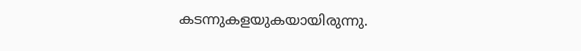കടന്നുകളയുകയായിരുന്നു.